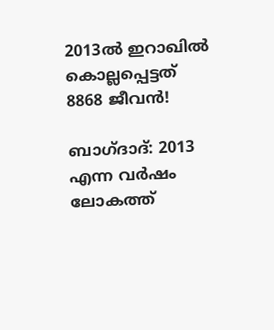2013ല്‍ ഇറാഖില്‍ കൊല്ലപ്പെട്ടത് 8868 ജീവന്‍!

ബാഗ്ദാദ്: 2013 എന്ന വര്‍ഷം ലോകത്ത്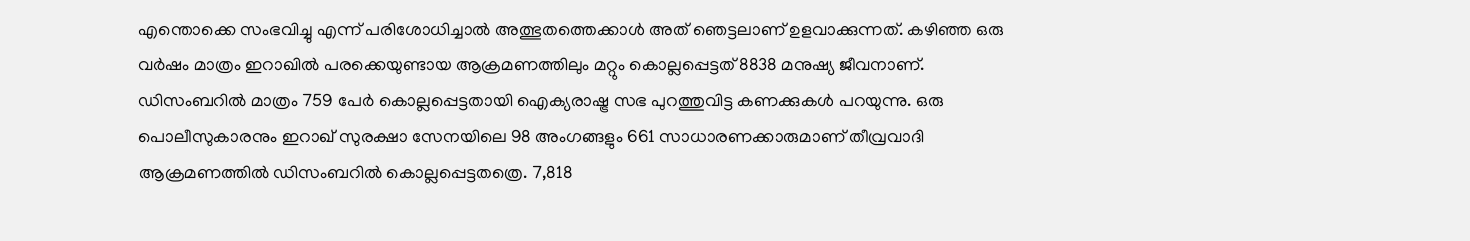എന്തൊക്കെ സംഭവിച്ചു എന്ന് പരിശോധിച്ചാല്‍ അത്ഭുതത്തെക്കാള്‍ അത് ഞെട്ടലാണ് ഉളവാക്കുന്നത്. കഴിഞ്ഞ ഒരു വര്‍ഷം മാത്രം ഇറാഖില്‍ പരക്കെയുണ്ടായ ആക്രമണത്തിലും മറ്റും കൊല്ലപ്പെട്ടത് 8838 മനുഷ്യ ജീവനാണ്.
ഡിസംബറില്‍ മാത്രം 759 പേര്‍ കൊല്ലപ്പെട്ടതായി ഐക്യരാഷ്ട്ര സഭ പുറത്തുവിട്ട കണക്കുകള്‍ പറയുന്നു. ഒരു പൊലീസുകാരനും ഇറാഖ് സുരക്ഷാ സേനയിലെ 98 അംഗങ്ങളും 661 സാധാരണക്കാരുമാണ് തീവ്രവാദി
ആക്രമണത്തില്‍ ഡിസംബറില്‍ കൊല്ലപ്പെട്ടതത്രെ. 7,818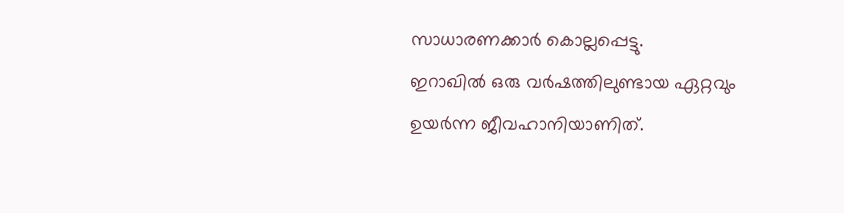സാധാരണക്കാര്‍ കൊല്ലപ്പെട്ടു.
ഇറാഖില്‍ ഒരു വര്‍ഷത്തിലുണ്ടായ ഏറ്റവും ഉയര്‍ന്ന ജീവഹാനിയാണിത്.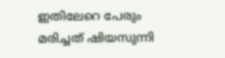ഇതിലേറെ പേരും മരിച്ചത് ഷിയസുന്നി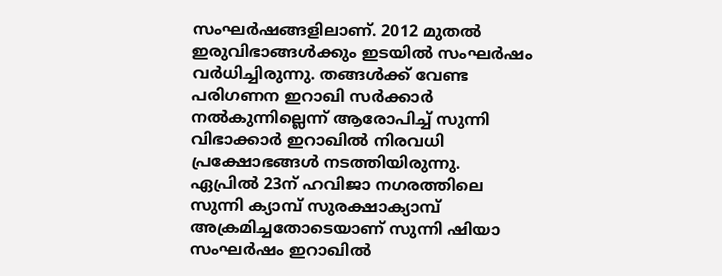സംഘര്‍ഷങ്ങളിലാണ്. 2012 മുതല്‍ ഇരുവിഭാങ്ങള്‍ക്കും ഇടയില്‍ സംഘര്‍ഷം വര്‍ധിച്ചിരുന്നു. തങ്ങള്‍ക്ക് വേണ്ട
പരിഗണന ഇറാഖി സര്‍ക്കാര്‍ നല്‍കുന്നില്ലെന്ന് ആരോപിച്ച് സുന്നി വിഭാക്കാര്‍ ഇറാഖില്‍ നിരവധി പ്രക്ഷോഭങ്ങള്‍ നടത്തിയിരുന്നു.
ഏപ്രില്‍ 23ന് ഹവിജാ നഗരത്തിലെ സുന്നി ക്യാമ്പ് സുരക്ഷാക്യാമ്പ് അക്രമിച്ചതോടെയാണ് സുന്നി ഷിയാ സംഘര്‍ഷം ഇറാഖില്‍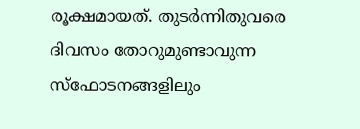രൂക്ഷമായത്. തുടര്‍ന്നിതുവരെ ദിവസം തോറുമുണ്ടാവുന്ന സ്‌ഫോടനങ്ങളിലും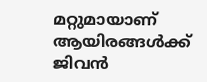മറ്റുമായാണ്  ആയിരങ്ങള്‍ക്ക് ജിവന്‍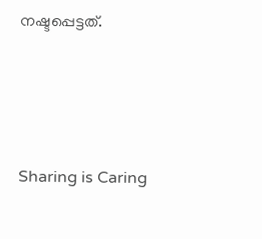നഷ്ടപ്പെട്ടത്.




Sharing is Caring